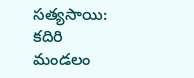సత్యసాయి: కదిరి మండలం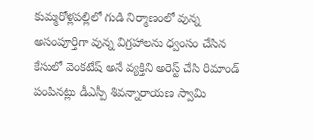కుమ్మరోళ్లపల్లిలో గుడి నిర్మాణంలో వున్న అసంపూర్తిగా వున్న విగ్రహాలను ధ్వంసం చేసిన కేసులో వెంకటేష్ అనే వ్యక్తిని అరెస్ట్ చేసి రిమాండ్ పంపినట్లు డీఎస్పీ శివన్నారాయణ స్వామి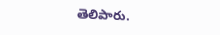తెలిపారు.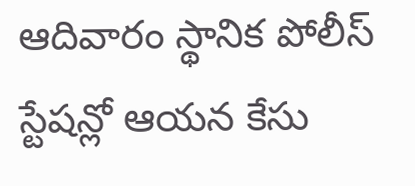ఆదివారం స్థానిక పోలీస్ స్టేషన్లో ఆయన కేసు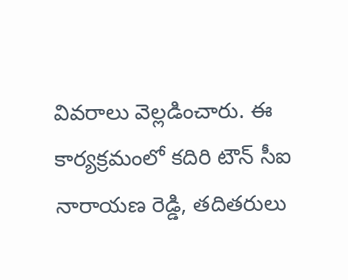వివరాలు వెల్లడించారు. ఈ కార్యక్రమంలో కదిరి టౌన్ సీఐ నారాయణ రెడ్డి, తదితరులు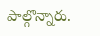పాల్గొన్నారు.